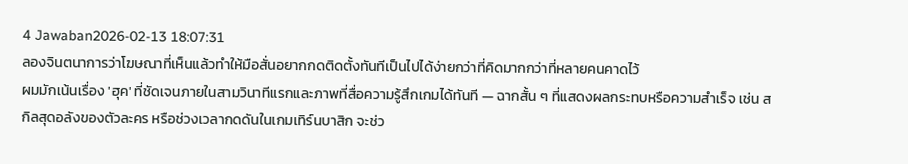4 Jawaban2026-02-13 18:07:31
ลองจินตนาการว่าโฆษณาที่เห็นแล้วทำให้มือสั่นอยากกดติดตั้งทันทีเป็นไปได้ง่ายกว่าที่คิดมากกว่าที่หลายคนคาดไว้
ผมมักเน้นเรื่อง 'ฮุค' ที่ชัดเจนภายในสามวินาทีแรกและภาพที่สื่อความรู้สึกเกมได้ทันที — ฉากสั้น ๆ ที่แสดงผลกระทบหรือความสำเร็จ เช่น สกิลสุดอลังของตัวละคร หรือช่วงเวลากดดันในเกมเทิร์นบาสิก จะช่ว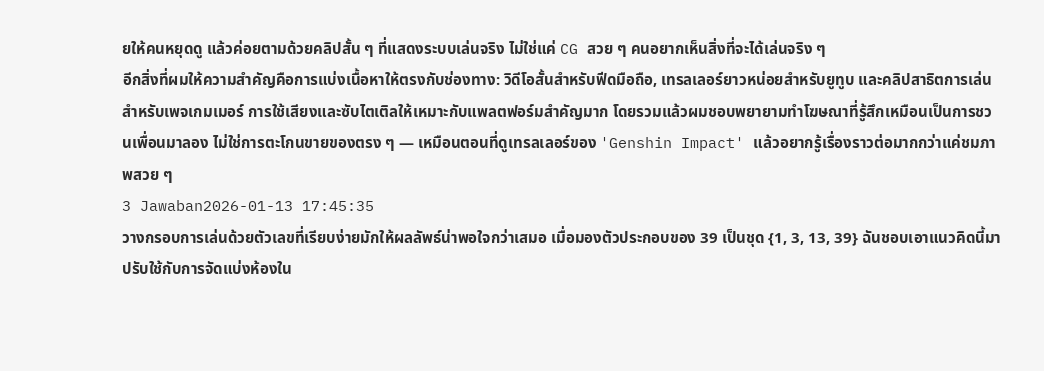ยให้คนหยุดดู แล้วค่อยตามด้วยคลิปสั้น ๆ ที่แสดงระบบเล่นจริง ไม่ใช่แค่ CG สวย ๆ คนอยากเห็นสิ่งที่จะได้เล่นจริง ๆ
อีกสิ่งที่ผมให้ความสำคัญคือการแบ่งเนื้อหาให้ตรงกับช่องทาง: วิดีโอสั้นสำหรับฟีดมือถือ, เทรลเลอร์ยาวหน่อยสำหรับยูทูบ และคลิปสาธิตการเล่นสำหรับเพจเกมเมอร์ การใช้เสียงและซับไตเติลให้เหมาะกับแพลตฟอร์มสำคัญมาก โดยรวมแล้วผมชอบพยายามทำโฆษณาที่รู้สึกเหมือนเป็นการชวนเพื่อนมาลอง ไม่ใช่การตะโกนขายของตรง ๆ — เหมือนตอนที่ดูเทรลเลอร์ของ 'Genshin Impact' แล้วอยากรู้เรื่องราวต่อมากกว่าแค่ชมภาพสวย ๆ
3 Jawaban2026-01-13 17:45:35
วางกรอบการเล่นด้วยตัวเลขที่เรียบง่ายมักให้ผลลัพธ์น่าพอใจกว่าเสมอ เมื่อมองตัวประกอบของ 39 เป็นชุด {1, 3, 13, 39} ฉันชอบเอาแนวคิดนี้มาปรับใช้กับการจัดแบ่งห้องใน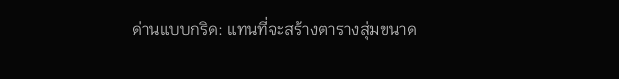ด่านแบบกริด: แทนที่จะสร้างตารางสุ่มขนาด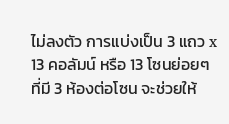ไม่ลงตัว การแบ่งเป็น 3 แถว x 13 คอลัมน์ หรือ 13 โซนย่อยๆ ที่มี 3 ห้องต่อโซน จะช่วยให้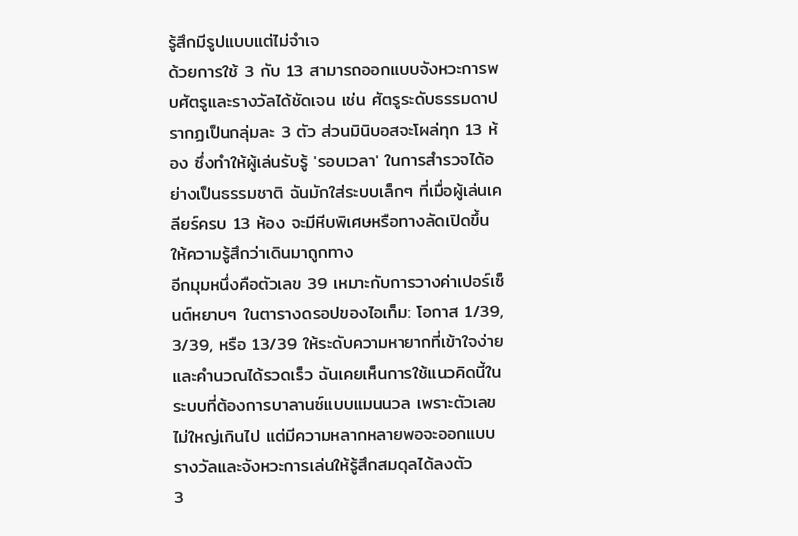รู้สึกมีรูปแบบแต่ไม่จำเจ
ด้วยการใช้ 3 กับ 13 สามารถออกแบบจังหวะการพบศัตรูและรางวัลได้ชัดเจน เช่น ศัตรูระดับธรรมดาปรากฏเป็นกลุ่มละ 3 ตัว ส่วนมินิบอสจะโผล่ทุก 13 ห้อง ซึ่งทำให้ผู้เล่นรับรู้ 'รอบเวลา' ในการสำรวจได้อย่างเป็นธรรมชาติ ฉันมักใส่ระบบเล็กๆ ที่เมื่อผู้เล่นเคลียร์ครบ 13 ห้อง จะมีหีบพิเศษหรือทางลัดเปิดขึ้น ให้ความรู้สึกว่าเดินมาถูกทาง
อีกมุมหนึ่งคือตัวเลข 39 เหมาะกับการวางค่าเปอร์เซ็นต์หยาบๆ ในตารางดรอปของไอเท็ม: โอกาส 1/39, 3/39, หรือ 13/39 ให้ระดับความหายากที่เข้าใจง่ายและคำนวณได้รวดเร็ว ฉันเคยเห็นการใช้แนวคิดนี้ในระบบที่ต้องการบาลานซ์แบบแมนนวล เพราะตัวเลขไม่ใหญ่เกินไป แต่มีความหลากหลายพอจะออกแบบรางวัลและจังหวะการเล่นให้รู้สึกสมดุลได้ลงตัว
3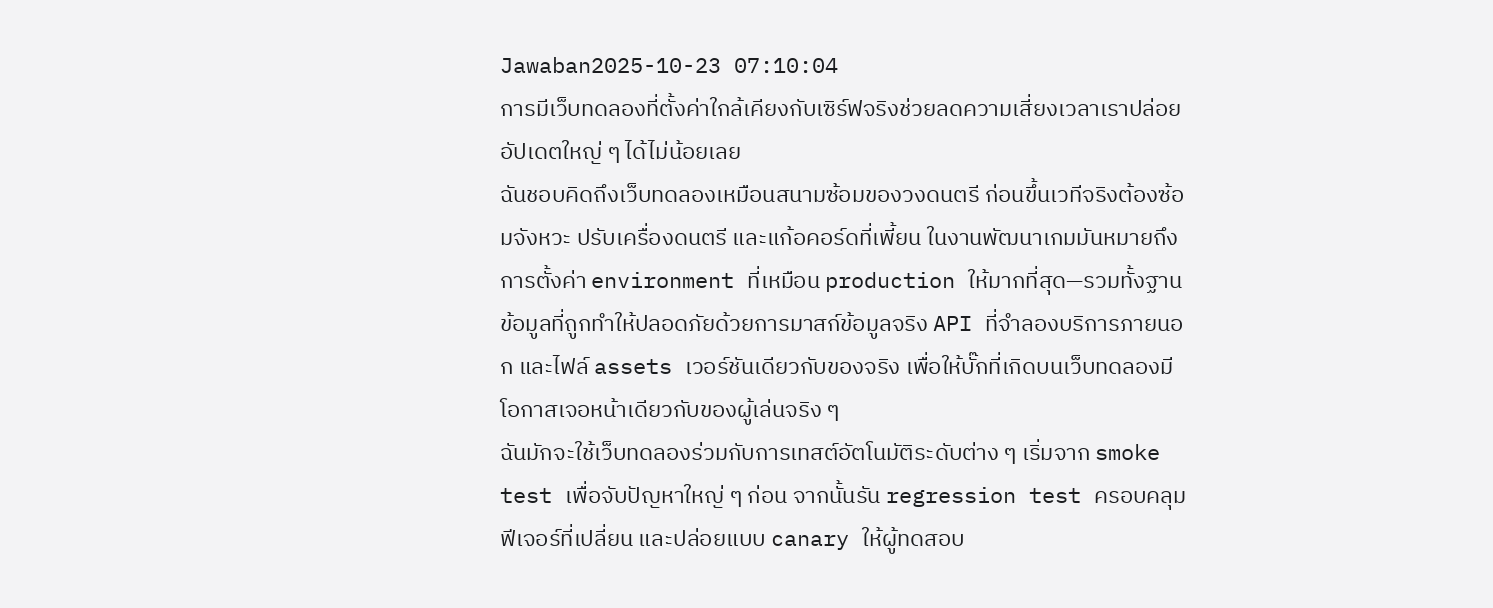Jawaban2025-10-23 07:10:04
การมีเว็บทดลองที่ตั้งค่าใกล้เคียงกับเซิร์ฟจริงช่วยลดความเสี่ยงเวลาเราปล่อยอัปเดตใหญ่ ๆ ได้ไม่น้อยเลย
ฉันชอบคิดถึงเว็บทดลองเหมือนสนามซ้อมของวงดนตรี ก่อนขึ้นเวทีจริงต้องซ้อมจังหวะ ปรับเครื่องดนตรี และแก้อคอร์ดที่เพี้ยน ในงานพัฒนาเกมมันหมายถึงการตั้งค่า environment ที่เหมือน production ให้มากที่สุด—รวมทั้งฐานข้อมูลที่ถูกทำให้ปลอดภัยด้วยการมาสก์ข้อมูลจริง API ที่จำลองบริการภายนอก และไฟล์ assets เวอร์ชันเดียวกับของจริง เพื่อให้บั๊กที่เกิดบนเว็บทดลองมีโอกาสเจอหน้าเดียวกับของผู้เล่นจริง ๆ
ฉันมักจะใช้เว็บทดลองร่วมกับการเทสต์อัตโนมัติระดับต่าง ๆ เริ่มจาก smoke test เพื่อจับปัญหาใหญ่ ๆ ก่อน จากนั้นรัน regression test ครอบคลุมฟีเจอร์ที่เปลี่ยน และปล่อยแบบ canary ให้ผู้ทดสอบ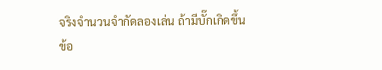จริงจำนวนจำกัดลองเล่น ถ้ามีบั๊กเกิดขึ้น ข้อ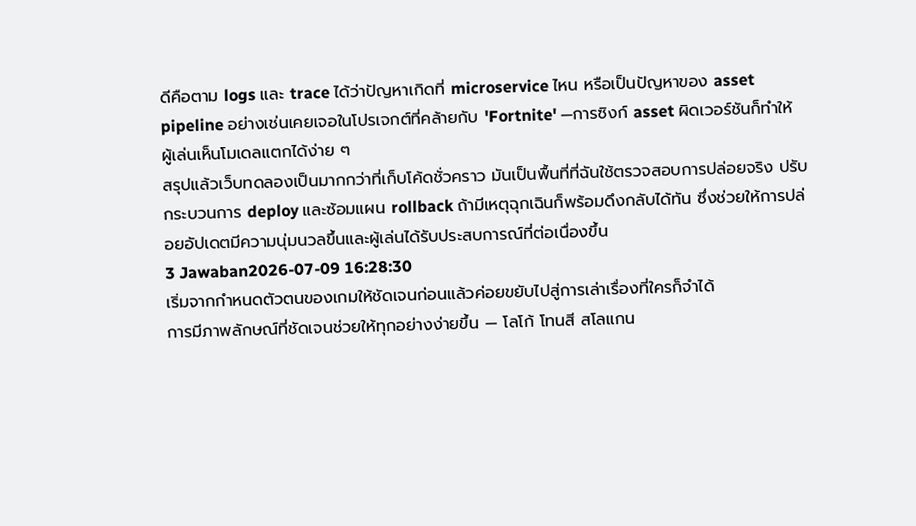ดีคือตาม logs และ trace ได้ว่าปัญหาเกิดที่ microservice ไหน หรือเป็นปัญหาของ asset pipeline อย่างเช่นเคยเจอในโปรเจกต์ที่คล้ายกับ 'Fortnite' —การซิงก์ asset ผิดเวอร์ชันก็ทำให้ผู้เล่นเห็นโมเดลแตกได้ง่าย ๆ
สรุปแล้วเว็บทดลองเป็นมากกว่าที่เก็บโค้ดชั่วคราว มันเป็นพื้นที่ที่ฉันใช้ตรวจสอบการปล่อยจริง ปรับกระบวนการ deploy และซ้อมแผน rollback ถ้ามีเหตุฉุกเฉินก็พร้อมดึงกลับได้ทัน ซึ่งช่วยให้การปล่อยอัปเดตมีความนุ่มนวลขึ้นและผู้เล่นได้รับประสบการณ์ที่ต่อเนื่องขึ้น
3 Jawaban2026-07-09 16:28:30
เริ่มจากกำหนดตัวตนของเกมให้ชัดเจนก่อนแล้วค่อยขยับไปสู่การเล่าเรื่องที่ใครก็จำได้
การมีภาพลักษณ์ที่ชัดเจนช่วยให้ทุกอย่างง่ายขึ้น — โลโก้ โทนสี สโลแกน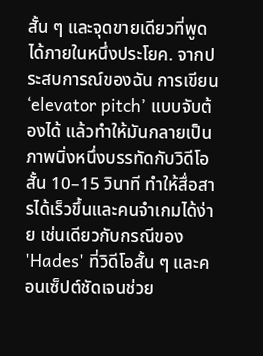สั้น ๆ และจุดขายเดียวที่พูดได้ภายในหนึ่งประโยค. จากประสบการณ์ของฉัน การเขียน ‘elevator pitch’ แบบจับต้องได้ แล้วทำให้มันกลายเป็นภาพนิ่งหนึ่งบรรทัดกับวิดีโอสั้น 10–15 วินาที ทำให้สื่อสารได้เร็วขึ้นและคนจำเกมได้ง่าย เช่นเดียวกับกรณีของ 'Hades' ที่วิดีโอสั้น ๆ และคอนเซ็ปต์ชัดเจนช่วย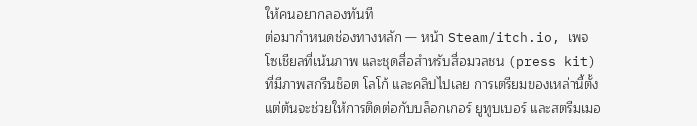ให้คนอยากลองทันที
ต่อมากำหนดช่องทางหลัก — หน้า Steam/itch.io, เพจโซเชียลที่เน้นภาพ และชุดสื่อสำหรับสื่อมวลชน (press kit) ที่มีภาพสกรีนช็อต โลโก้ และคลิปไปเลย การเตรียมของเหล่านี้ตั้งแต่ต้นจะช่วยให้การติดต่อกับบล็อกเกอร์ ยูทูบเบอร์ และสตรีมเมอ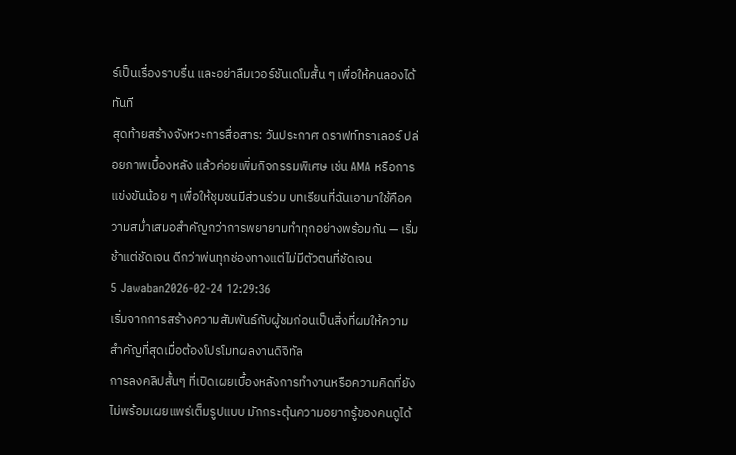ร์เป็นเรื่องราบรื่น และอย่าลืมเวอร์ชันเดโมสั้น ๆ เพื่อให้คนลองได้ทันที
สุดท้ายสร้างจังหวะการสื่อสาร: วันประกาศ ดราฟท์ทราเลอร์ ปล่อยภาพเบื้องหลัง แล้วค่อยเพิ่มกิจกรรมพิเศษ เช่น AMA หรือการแข่งขันน้อย ๆ เพื่อให้ชุมชนมีส่วนร่วม บทเรียนที่ฉันเอามาใช้คือความสม่ำเสมอสำคัญกว่าการพยายามทำทุกอย่างพร้อมกัน — เริ่มช้าแต่ชัดเจน ดีกว่าพ่นทุกช่องทางแต่ไม่มีตัวตนที่ชัดเจน
5 Jawaban2026-02-24 12:29:36
เริ่มจากการสร้างความสัมพันธ์กับผู้ชมก่อนเป็นสิ่งที่ผมให้ความสำคัญที่สุดเมื่อต้องโปรโมทผลงานดิจิทัล
การลงคลิปสั้นๆ ที่เปิดเผยเบื้องหลังการทำงานหรือความคิดที่ยังไม่พร้อมเผยแพร่เต็มรูปแบบ มักกระตุ้นความอยากรู้ของคนดูได้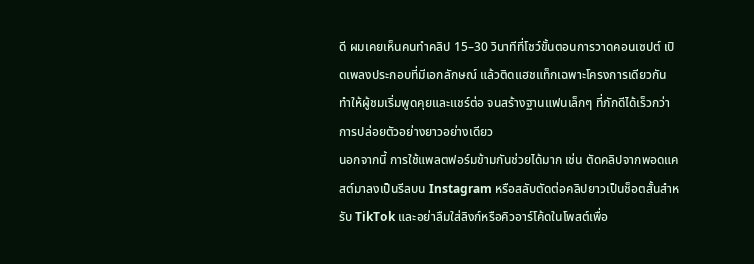ดี ผมเคยเห็นคนทำคลิป 15–30 วินาทีที่โชว์ขั้นตอนการวาดคอนเซปต์ เปิดเพลงประกอบที่มีเอกลักษณ์ แล้วติดแฮชแท็กเฉพาะโครงการเดียวกัน ทำให้ผู้ชมเริ่มพูดคุยและแชร์ต่อ จนสร้างฐานแฟนเล็กๆ ที่ภักดีได้เร็วกว่าการปล่อยตัวอย่างยาวอย่างเดียว
นอกจากนี้ การใช้แพลตฟอร์มข้ามกันช่วยได้มาก เช่น ตัดคลิปจากพอดแคสต์มาลงเป็นรีลบน Instagram หรือสลับตัดต่อคลิปยาวเป็นช็อตสั้นสำหรับ TikTok และอย่าลืมใส่ลิงก์หรือคิวอาร์โค้ดในโพสต์เพื่อ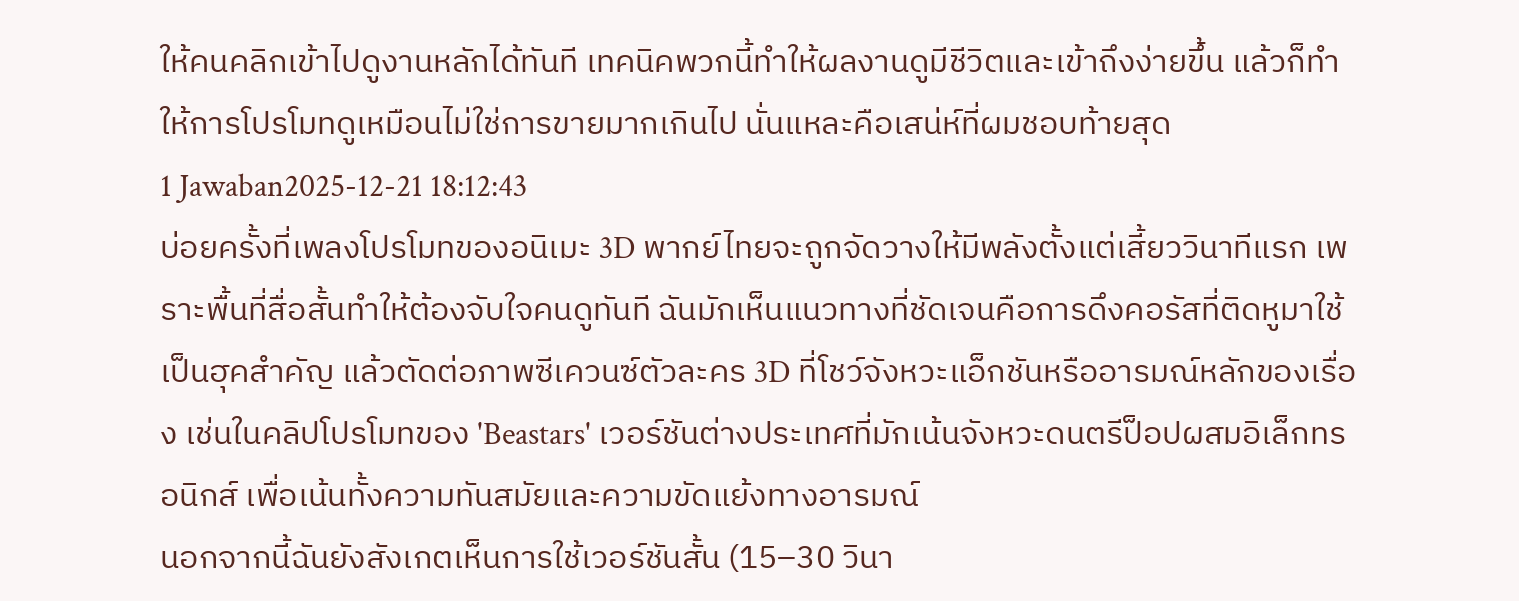ให้คนคลิกเข้าไปดูงานหลักได้ทันที เทคนิคพวกนี้ทำให้ผลงานดูมีชีวิตและเข้าถึงง่ายขึ้น แล้วก็ทำให้การโปรโมทดูเหมือนไม่ใช่การขายมากเกินไป นั่นแหละคือเสน่ห์ที่ผมชอบท้ายสุด
1 Jawaban2025-12-21 18:12:43
บ่อยครั้งที่เพลงโปรโมทของอนิเมะ 3D พากย์ไทยจะถูกจัดวางให้มีพลังตั้งแต่เสี้ยววินาทีแรก เพราะพื้นที่สื่อสั้นทำให้ต้องจับใจคนดูทันที ฉันมักเห็นแนวทางที่ชัดเจนคือการดึงคอรัสที่ติดหูมาใช้เป็นฮุคสำคัญ แล้วตัดต่อภาพซีเควนซ์ตัวละคร 3D ที่โชว์จังหวะแอ็กชันหรืออารมณ์หลักของเรื่อง เช่นในคลิปโปรโมทของ 'Beastars' เวอร์ชันต่างประเทศที่มักเน้นจังหวะดนตรีป็อปผสมอิเล็กทรอนิกส์ เพื่อเน้นทั้งความทันสมัยและความขัดแย้งทางอารมณ์
นอกจากนี้ฉันยังสังเกตเห็นการใช้เวอร์ชันสั้น (15–30 วินา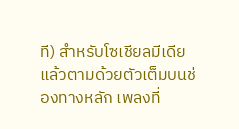ที) สำหรับโซเชียลมีเดีย แล้วตามด้วยตัวเต็มบนช่องทางหลัก เพลงที่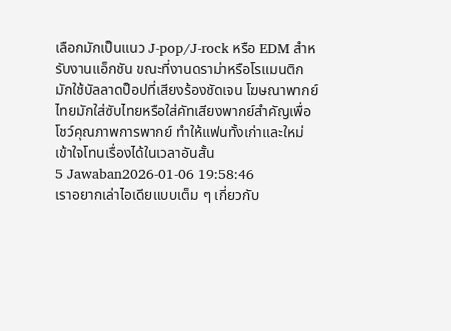เลือกมักเป็นแนว J-pop/J-rock หรือ EDM สำหรับงานแอ็กชัน ขณะที่งานดราม่าหรือโรแมนติกมักใช้บัลลาดป็อปที่เสียงร้องชัดเจน โฆษณาพากย์ไทยมักใส่ซับไทยหรือใส่คัทเสียงพากย์สำคัญเพื่อโชว์คุณภาพการพากย์ ทำให้แฟนทั้งเก่าและใหม่เข้าใจโทนเรื่องได้ในเวลาอันสั้น
5 Jawaban2026-01-06 19:58:46
เราอยากเล่าไอเดียแบบเต็ม ๆ เกี่ยวกับ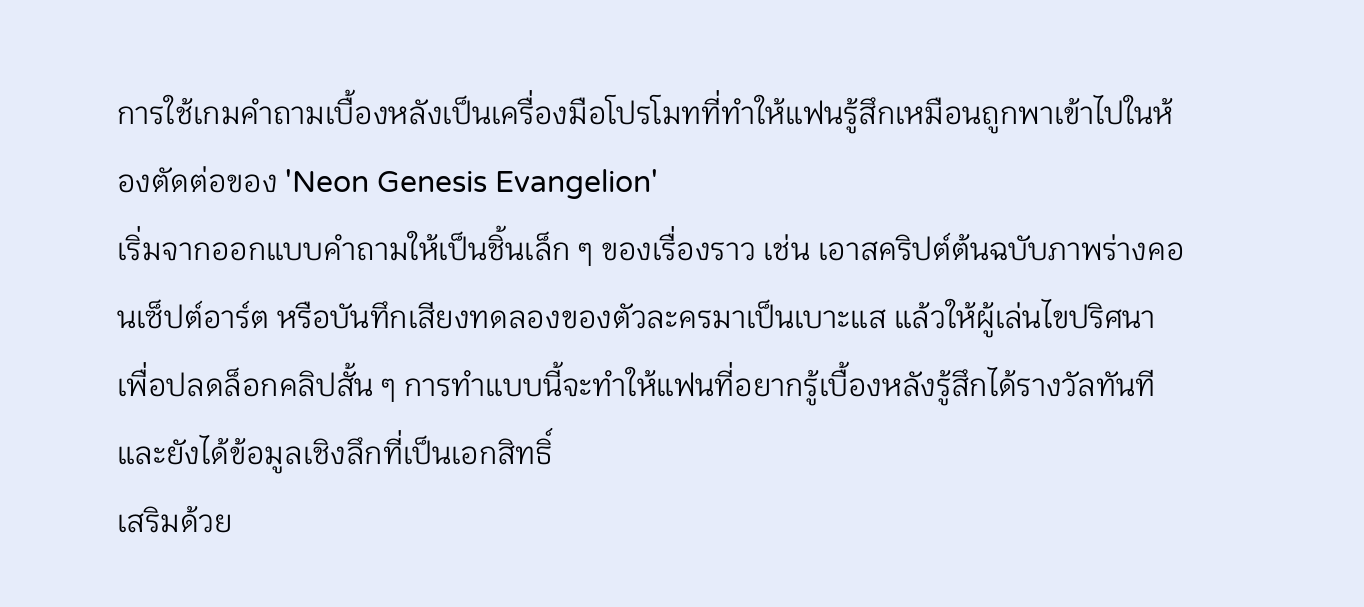การใช้เกมคำถามเบื้องหลังเป็นเครื่องมือโปรโมทที่ทำให้แฟนรู้สึกเหมือนถูกพาเข้าไปในห้องตัดต่อของ 'Neon Genesis Evangelion'
เริ่มจากออกแบบคำถามให้เป็นชิ้นเล็ก ๆ ของเรื่องราว เช่น เอาสคริปต์ต้นฉบับภาพร่างคอนเซ็ปต์อาร์ต หรือบันทึกเสียงทดลองของตัวละครมาเป็นเบาะแส แล้วให้ผู้เล่นไขปริศนาเพื่อปลดล็อกคลิปสั้น ๆ การทำแบบนี้จะทำให้แฟนที่อยากรู้เบื้องหลังรู้สึกได้รางวัลทันทีและยังได้ข้อมูลเชิงลึกที่เป็นเอกสิทธิ์
เสริมด้วย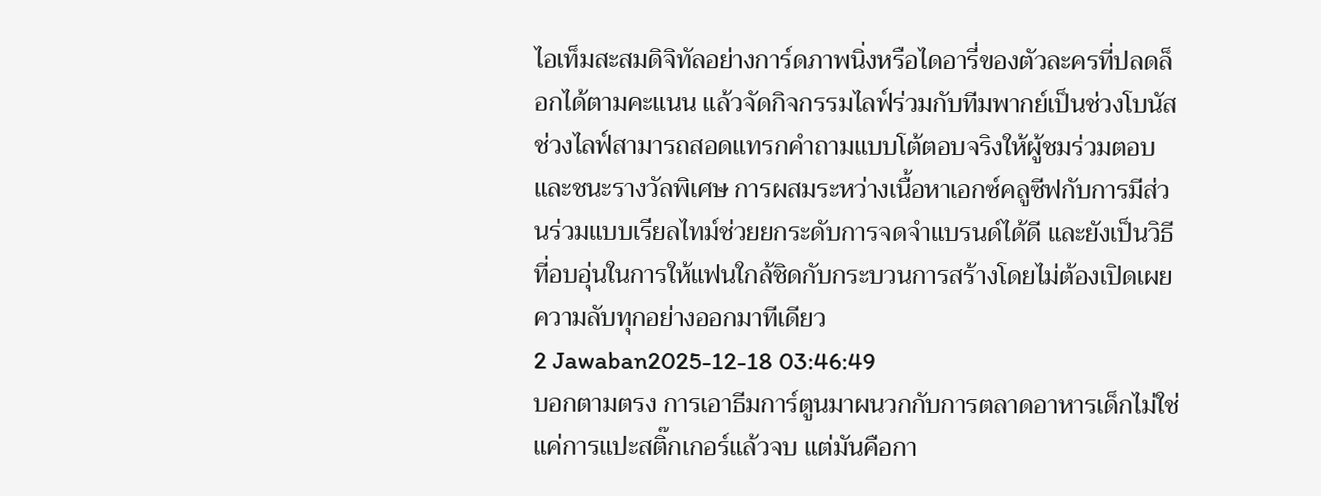ไอเท็มสะสมดิจิทัลอย่างการ์ดภาพนิ่งหรือไดอารี่ของตัวละครที่ปลดล็อกได้ตามคะแนน แล้วจัดกิจกรรมไลฟ์ร่วมกับทีมพากย์เป็นช่วงโบนัส ช่วงไลฟ์สามารถสอดแทรกคำถามแบบโต้ตอบจริงให้ผู้ชมร่วมตอบและชนะรางวัลพิเศษ การผสมระหว่างเนื้อหาเอกซ์คลูซีฟกับการมีส่วนร่วมแบบเรียลไทม์ช่วยยกระดับการจดจำแบรนด์ได้ดี และยังเป็นวิธีที่อบอุ่นในการให้แฟนใกล้ชิดกับกระบวนการสร้างโดยไม่ต้องเปิดเผยความลับทุกอย่างออกมาทีเดียว
2 Jawaban2025-12-18 03:46:49
บอกตามตรง การเอาธีมการ์ตูนมาผนวกกับการตลาดอาหารเด็กไม่ใช่แค่การแปะสติ๊กเกอร์แล้วจบ แต่มันคือกา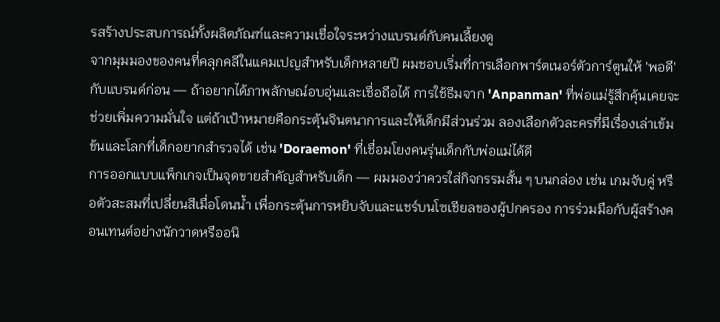รสร้างประสบการณ์ทั้งผลิตภัณฑ์และความเชื่อใจระหว่างแบรนด์กับคนเลี้ยงดู
จากมุมมองของคนที่คลุกคลีในแคมเปญสำหรับเด็กหลายปี ผมชอบเริ่มที่การเลือกพาร์ตเนอร์ตัวการ์ตูนให้ 'พอดี' กับแบรนด์ก่อน — ถ้าอยากได้ภาพลักษณ์อบอุ่นและเชื่อถือได้ การใช้ธีมจาก 'Anpanman' ที่พ่อแม่รู้สึกคุ้นเคยจะช่วยเพิ่มความมั่นใจ แต่ถ้าเป้าหมายคือกระตุ้นจินตนาการและให้เด็กมีส่วนร่วม ลองเลือกตัวละครที่มีเรื่องเล่าเข้มข้นและโลกที่เด็กอยากสำรวจได้ เช่น 'Doraemon' ที่เชื่อมโยงคนรุ่นเด็กกับพ่อแม่ได้ดี
การออกแบบแพ็กเกจเป็นจุดขายสำคัญสำหรับเด็ก — ผมมองว่าควรใส่กิจกรรมสั้น ๆ บนกล่อง เช่น เกมจับคู่ หรือตัวสะสมที่เปลี่ยนสีเมื่อโดนน้ำ เพื่อกระตุ้นการหยิบจับและแชร์บนโซเชียลของผู้ปกครอง การร่วมมือกับผู้สร้างคอนเทนต์อย่างนักวาดหรืออนิ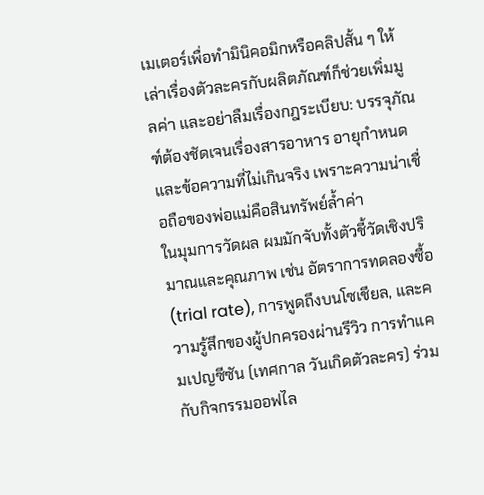เมเตอร์เพื่อทำมินิคอมิกหรือคลิปสั้น ๆ ให้เล่าเรื่องตัวละครกับผลิตภัณฑ์ก็ช่วยเพิ่มมูลค่า และอย่าลืมเรื่องกฎระเบียบ: บรรจุภัณฑ์ต้องชัดเจนเรื่องสารอาหาร อายุกำหนด และข้อความที่ไม่เกินจริง เพราะความน่าเชื่อถือของพ่อแม่คือสินทรัพย์ล้ำค่า
ในมุมการวัดผล ผมมักจับทั้งตัวชี้วัดเชิงปริมาณและคุณภาพ เช่น อัตราการทดลองซื้อ (trial rate), การพูดถึงบนโซเชียล, และความรู้สึกของผู้ปกครองผ่านรีวิว การทำแคมเปญซีซัน (เทศกาล วันเกิดตัวละคร) ร่วมกับกิจกรรมออฟไล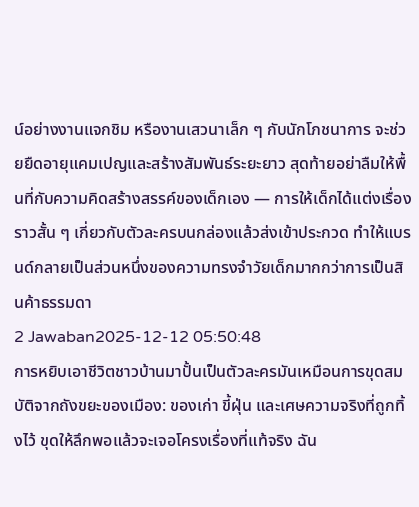น์อย่างงานแจกชิม หรืองานเสวนาเล็ก ๆ กับนักโภชนาการ จะช่วยยืดอายุแคมเปญและสร้างสัมพันธ์ระยะยาว สุดท้ายอย่าลืมให้พื้นที่กับความคิดสร้างสรรค์ของเด็กเอง — การให้เด็กได้แต่งเรื่องราวสั้น ๆ เกี่ยวกับตัวละครบนกล่องแล้วส่งเข้าประกวด ทำให้แบรนด์กลายเป็นส่วนหนึ่งของความทรงจำวัยเด็กมากกว่าการเป็นสินค้าธรรมดา
2 Jawaban2025-12-12 05:50:48
การหยิบเอาชีวิตชาวบ้านมาปั้นเป็นตัวละครมันเหมือนการขุดสมบัติจากถังขยะของเมือง: ของเก่า ขี้ฝุ่น และเศษความจริงที่ถูกทิ้งไว้ ขุดให้ลึกพอแล้วจะเจอโครงเรื่องที่แท้จริง ฉัน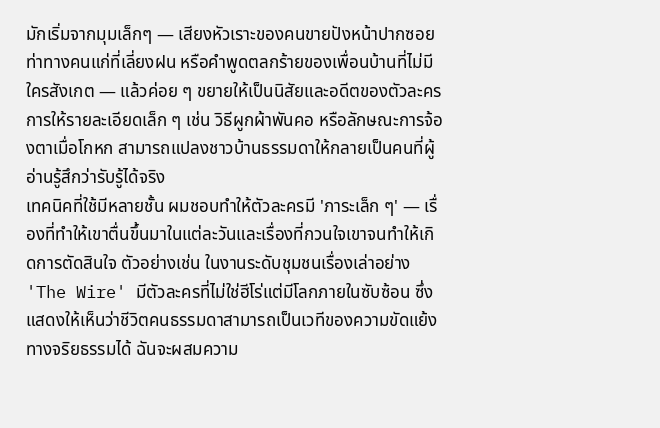มักเริ่มจากมุมเล็กๆ — เสียงหัวเราะของคนขายปังหน้าปากซอย ท่าทางคนแก่ที่เลี่ยงฝน หรือคำพูดตลกร้ายของเพื่อนบ้านที่ไม่มีใครสังเกต — แล้วค่อย ๆ ขยายให้เป็นนิสัยและอดีตของตัวละคร การให้รายละเอียดเล็ก ๆ เช่น วิธีผูกผ้าพันคอ หรือลักษณะการจ้องตาเมื่อโกหก สามารถแปลงชาวบ้านธรรมดาให้กลายเป็นคนที่ผู้อ่านรู้สึกว่ารับรู้ได้จริง
เทคนิคที่ใช้มีหลายชั้น ผมชอบทำให้ตัวละครมี 'ภาระเล็ก ๆ' — เรื่องที่ทำให้เขาตื่นขึ้นมาในแต่ละวันและเรื่องที่กวนใจเขาจนทำให้เกิดการตัดสินใจ ตัวอย่างเช่น ในงานระดับชุมชนเรื่องเล่าอย่าง 'The Wire' มีตัวละครที่ไม่ใช่ฮีโร่แต่มีโลกภายในซับซ้อน ซึ่งแสดงให้เห็นว่าชีวิตคนธรรมดาสามารถเป็นเวทีของความขัดแย้งทางจริยธรรมได้ ฉันจะผสมความ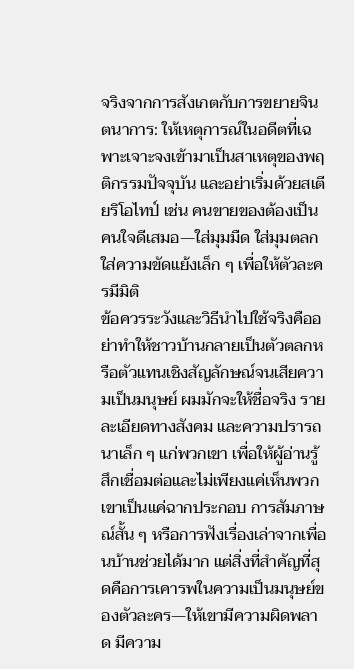จริงจากการสังเกตกับการขยายจินตนาการ: ให้เหตุการณ์ในอดีตที่เฉพาะเจาะจงเข้ามาเป็นสาเหตุของพฤติกรรมปัจจุบัน และอย่าเริ่มด้วยสเตียริโอไทป์ เช่น คนขายของต้องเป็นคนใจดีเสมอ—ใส่มุมมืด ใส่มุมตลก ใส่ความขัดแย้งเล็ก ๆ เพื่อให้ตัวละครมีมิติ
ข้อควรระวังและวิธีนำไปใช้จริงคืออย่าทำให้ชาวบ้านกลายเป็นตัวตลกหรือตัวแทนเชิงสัญลักษณ์จนเสียความเป็นมนุษย์ ผมมักจะให้ชื่อจริง รายละเอียดทางสังคม และความปรารถนาเล็ก ๆ แก่พวกเขา เพื่อให้ผู้อ่านรู้สึกเชื่อมต่อและไม่เพียงแค่เห็นพวกเขาเป็นแค่ฉากประกอบ การสัมภาษณ์สั้น ๆ หรือการฟังเรื่องเล่าจากเพื่อนบ้านช่วยได้มาก แต่สิ่งที่สำคัญที่สุดคือการเคารพในความเป็นมนุษย์ของตัวละคร—ให้เขามีความผิดพลาด มีความ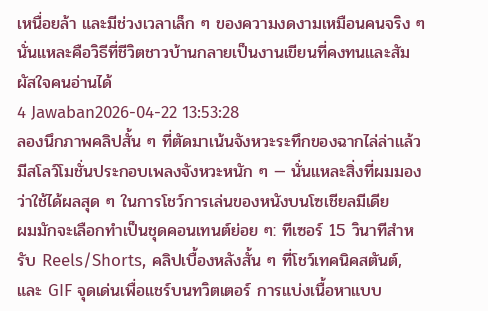เหนื่อยล้า และมีช่วงเวลาเล็ก ๆ ของความงดงามเหมือนคนจริง ๆ นั่นแหละคือวิธีที่ชีวิตชาวบ้านกลายเป็นงานเขียนที่คงทนและสัมผัสใจคนอ่านได้
4 Jawaban2026-04-22 13:53:28
ลองนึกภาพคลิปสั้น ๆ ที่ตัดมาเน้นจังหวะระทึกของฉากไล่ล่าแล้วมีสโลว์โมชั่นประกอบเพลงจังหวะหนัก ๆ — นั่นแหละสิ่งที่ผมมองว่าใช้ได้ผลสุด ๆ ในการโชว์การเล่นของหนังบนโซเชียลมีเดีย
ผมมักจะเลือกทำเป็นชุดคอนเทนต์ย่อย ๆ: ทีเซอร์ 15 วินาทีสำหรับ Reels/Shorts, คลิปเบื้องหลังสั้น ๆ ที่โชว์เทคนิคสตันต์, และ GIF จุดเด่นเพื่อแชร์บนทวิตเตอร์ การแบ่งเนื้อหาแบบ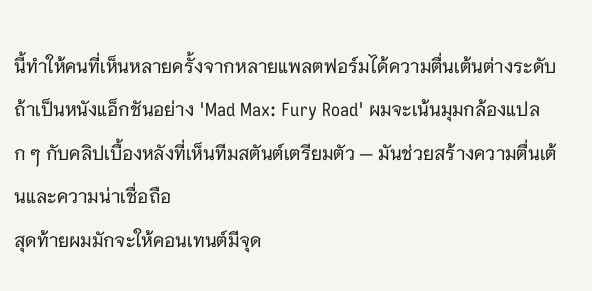นี้ทำให้คนที่เห็นหลายครั้งจากหลายแพลตฟอร์มได้ความตื่นเต้นต่างระดับ ถ้าเป็นหนังแอ็กชันอย่าง 'Mad Max: Fury Road' ผมจะเน้นมุมกล้องแปลก ๆ กับคลิปเบื้องหลังที่เห็นทีมสตันต์เตรียมตัว — มันช่วยสร้างความตื่นเต้นและความน่าเชื่อถือ
สุดท้ายผมมักจะให้คอนเทนต์มีจุด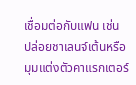เชื่อมต่อกับแฟน เช่น ปล่อยชาเลนจ์เต้นหรือมุมแต่งตัวคาแรกเตอร์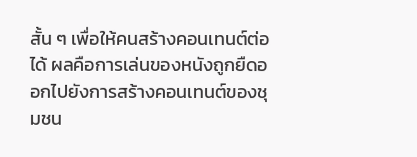สั้น ๆ เพื่อให้คนสร้างคอนเทนต์ต่อได้ ผลคือการเล่นของหนังถูกยืดออกไปยังการสร้างคอนเทนต์ของชุมชน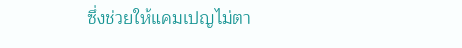ซึ่งช่วยให้แคมเปญไม่ตา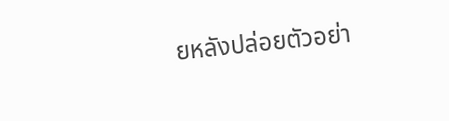ยหลังปล่อยตัวอย่า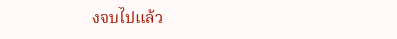งจบไปแล้ว